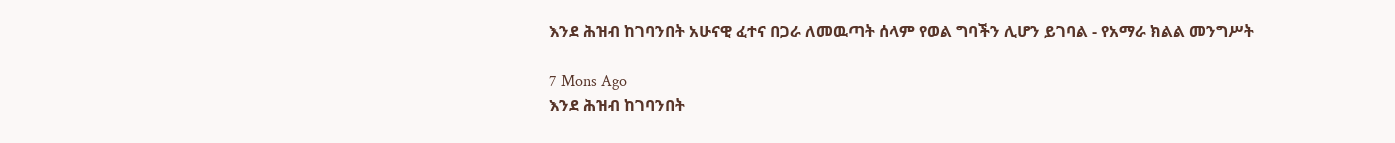እንደ ሕዝብ ከገባንበት አሁናዊ ፈተና በጋራ ለመዉጣት ሰላም የወል ግባችን ሊሆን ይገባል - የአማራ ክልል መንግሥት

7 Mons Ago
እንደ ሕዝብ ከገባንበት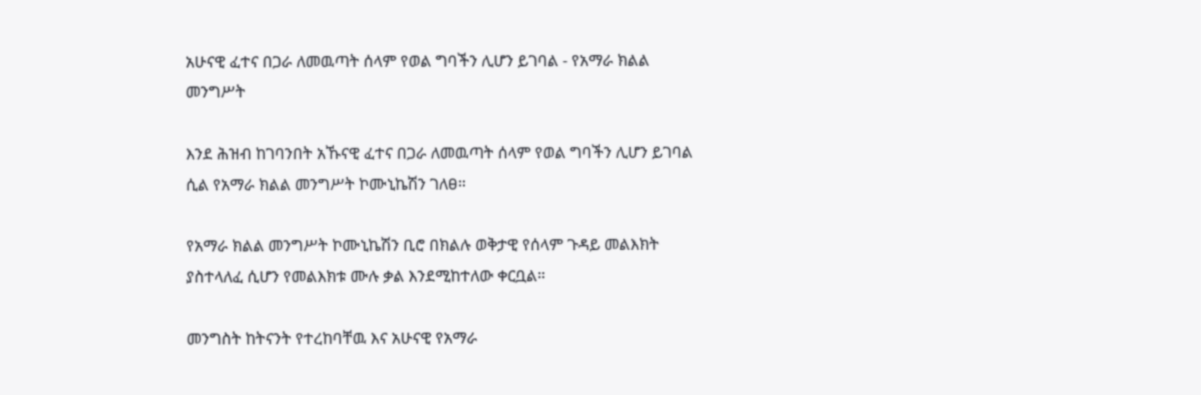አሁናዊ ፈተና በጋራ ለመዉጣት ሰላም የወል ግባችን ሊሆን ይገባል - የአማራ ክልል መንግሥት

እንደ ሕዝብ ከገባንበት አኹናዊ ፈተና በጋራ ለመዉጣት ሰላም የወል ግባችን ሊሆን ይገባል ሲል የአማራ ክልል መንግሥት ኮሙኒኬሽን ገለፀ።

የአማራ ክልል መንግሥት ኮሙኒኬሽን ቢሮ በክልሉ ወቅታዊ የሰላም ጉዳይ መልእክት ያስተላለፈ ሲሆን የመልእክቱ ሙሉ ቃል እንደሚከተለው ቀርቧል።

መንግስት ከትናንት የተረከባቸዉ እና አሁናዊ የአማራ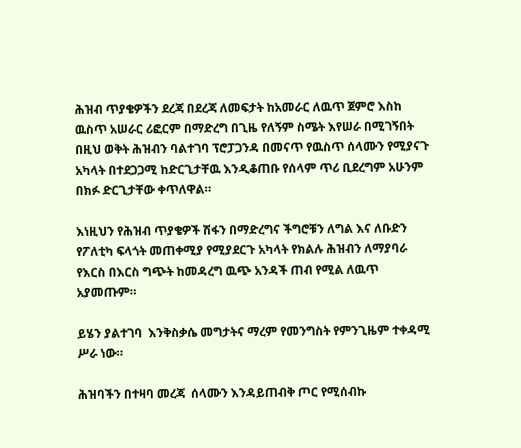ሕዝብ ጥያቄዎችን ደረጃ በደረጃ ለመፍታት ከአመራር ለዉጥ ጀምሮ እስከ ዉስጥ አሠራር ሪፎርም በማድረግ በጊዜ የለኝም ስሜት እየሠራ በሚገኝበት በዚህ ወቅት ሕዝብን ባልተገባ ፕሮፓጋንዳ በመናጥ የዉስጥ ሰላሙን የሚያናጉ አካላት በተደጋጋሚ ከድርጊታቸዉ እንዲቆጠቡ የሰላም ጥሪ ቢደረግም አሁንም በክፉ ድርጊታቸው ቀጥለዋል።

እነዚህን የሕዝብ ጥያቄዎች ሽፋን በማድረግና ችግሮቹን ለግል እና ለቡድን የፖለቲካ ፍላጎት መጠቀሚያ የሚያደርጉ አካላት የክልሉ ሕዝብን ለማያባራ የእርስ በእርስ ግጭት ከመዳረግ ዉጭ አንዳች ጠብ የሚል ለዉጥ አያመጡም።

ይሄን ያልተገባ  እንቅስቃሴ መግታትና ማረም የመንግስት የምንጊዜም ተቀዳሚ ሥራ ነው።

ሕዝባችን በተዛባ መረጃ  ሰላሙን እንዳይጠብቅ ጦር የሚሰብኩ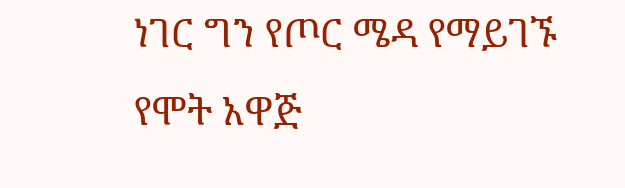ነገር ግን የጦር ሜዳ የማይገኙ የሞት አዋጅ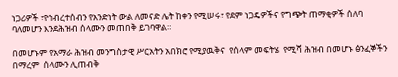ነጋሪዎች ፣የኅብረተሰብን የአንድነት ውል ለመናድ ሌት ከቀን የሚሠሩ፣ የደም ነጋዴዎችና የግጭት ጠማቂዎች ሰለባ ባለመሆን እንደሕዝብ ሰላሙን መጠበቅ ይገባዋል።

በመሆኑም የአማራ ሕዝብ መንግስታዊ ሥርአትን አበክሮ የሚያዉቅና  የሰላም መፍትሄ  የሚሻ ሕዝብ በመሆኑ ፅንፈኞችን በማረም  ሰላሙን ሊጠብቅ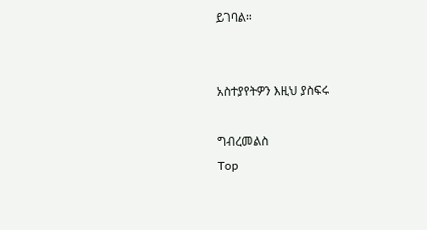ይገባል።


አስተያየትዎን እዚህ ያስፍሩ

ግብረመልስ
Top